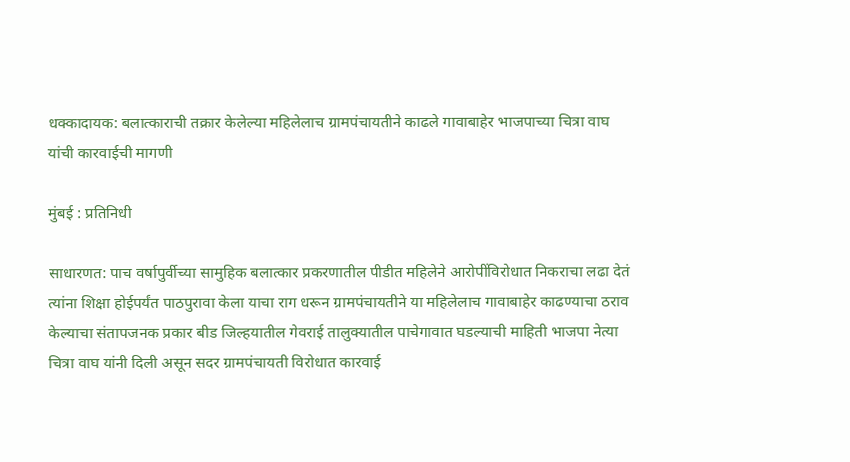धक्कादायक: बलात्काराची तक्रार केलेल्या महिलेलाच ग्रामपंचायतीने काढले गावाबाहेर भाजपाच्या चित्रा वाघ यांची कारवाईची मागणी

मुंबई : प्रतिनिधी

साधारणत: पाच वर्षापुर्वीच्या सामुहिक बलात्कार प्रकरणातील पीडीत महिलेने आरोपींविरोधात निकराचा लढा देतं त्यांना शिक्षा होईपर्यंत पाठपुरावा केला याचा राग धरून ग्रामपंचायतीने या महिलेलाच गावाबाहेर काढण्याचा ठराव केल्याचा संतापजनक प्रकार बीड जिल्हयातील गेवराई तालुक्यातील पाचेगावात घडल्याची माहिती भाजपा नेत्या चित्रा वाघ यांनी दिली असून सदर ग्रामपंचायती विरोधात कारवाई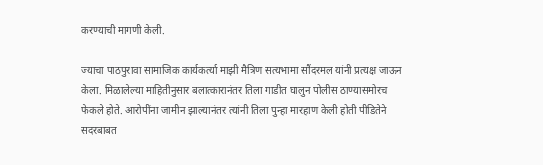करण्याची मागणी केली.

ज्याचा पाठपुरावा सामाजिक कार्यकर्त्या माझी मैत्रिण सत्यभामा सौंदरमल यांनी प्रत्यक्ष जाऊन केला. मिळालेल्या माहितीनुसार बलात्कारानंतर तिला गाडीत घालुन पोलीस ठाण्यासमोरच फेकले होते. आरोपींना जामीन झाल्यानंतर त्यांनी तिला पुन्हा मारहाण केली होती पीडितेने सदरबाबत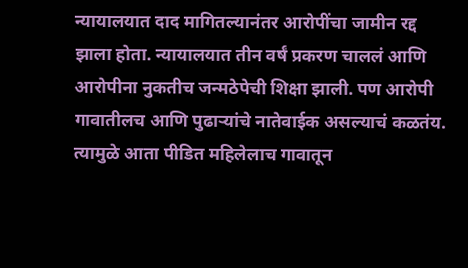न्यायालयात दाद मागितल्यानंतर आरोपींचा जामीन रद्द झाला होता. न्यायालयात तीन वर्षं प्रकरण चाललं आणि आरोपीना नुकतीच जन्मठेपेची शिक्षा झाली. पण आरोपी गावातीलच आणि पुढाऱ्यांचे नातेवाईक असल्याचं कळतंय. त्यामुळे आता पीडित महिलेलाच गावातून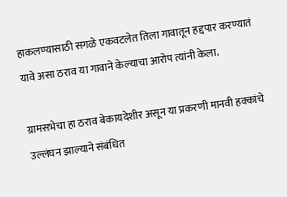हाकलण्यासाठी सगळे एकवटलेत तिला गावातून हद्दपार करण्यातं यावे असा ठराव या गावाने केल्याचा आरोप त्यांनी केला.

ग्रामसभेचा हा ठराव बेकायदेशीर असून या प्रकरणी मानवी हक्कांचे उल्लंघन झाल्याने संबंधित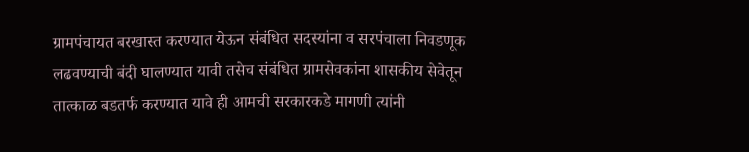ग्रामपंचायत बरखास्त करण्यात येऊन संबंधित सदस्यांना व सरपंचाला निवडणूक लढवण्याची बंदी घालण्यात यावी तसेच संबंधित ग्रामसेवकांना शासकीय सेवेतून तात्काळ बडतर्फ करण्यात यावे ही आमची सरकारकडे मागणी त्यांनी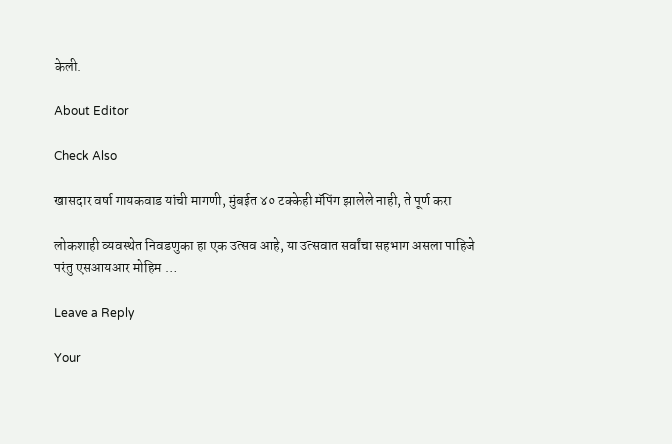केली.

About Editor

Check Also

खासदार वर्षा गायकवाड यांची मागणी, मुंबईत ४० टक्केही मॅपिंग झालेले नाही, ते पूर्ण करा

लोकशाही व्यवस्थेत निवडणुका हा एक उत्सव आहे, या उत्सवात सर्वांचा सहभाग असला पाहिजे परंतु एसआयआर मोहिम …

Leave a Reply

Your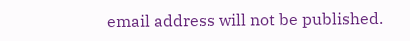email address will not be published.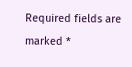Required fields are marked *